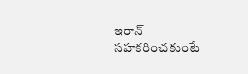ఇరాన్ సహకరించకుంటే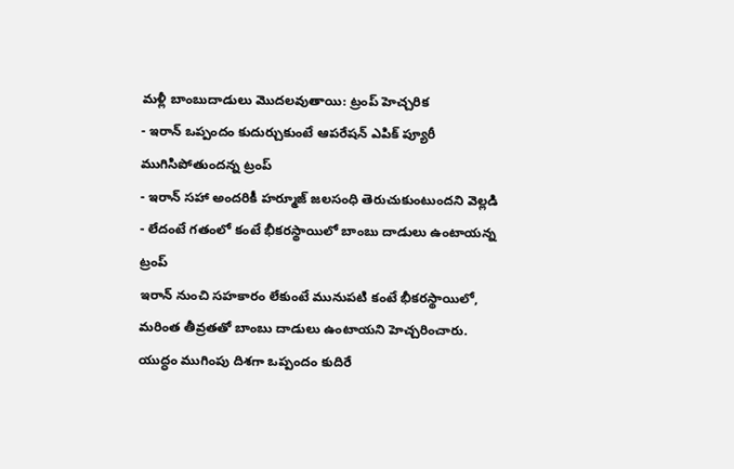మళ్లీ బాంబుదాడులు మొదలవుతాయి: ట్రంప్ హెచ్చరిక
- ఇరాన్ ఒప్పందం కుదుర్చుకుంటే ఆపరేషన్ ఎపిక్ ప్యూరీ ముగిసిపోతుందన్న ట్రంప్
- ఇరాన్ సహా అందరికీ హర్మూజ్ జలసంధి తెరుచుకుంటుందని వెల్లడి
- లేదంటే గతంలో కంటే భీకరస్థాయిలో బాంబు దాడులు ఉంటాయన్న ట్రంప్
ఇరాన్ నుంచి సహకారం లేకుంటే మునుపటి కంటే భీకరస్థాయిలో, మరింత తీవ్రతతో బాంబు దాడులు ఉంటాయని హెచ్చరించారు. యుద్ధం ముగింపు దిశగా ఒప్పందం కుదిరే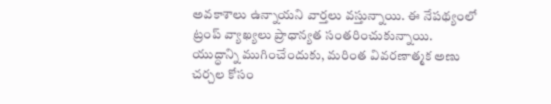అవకాశాలు ఉన్నాయని వార్తలు వస్తున్నాయి. ఈ నేపథ్యంలో ట్రంప్ వ్యాఖ్యలు ప్రాధాన్యత సంతరించుకున్నాయి.
యుద్ధాన్ని ముగించేందుకు, మరింత వివరణాత్మక అణు చర్చల కోసం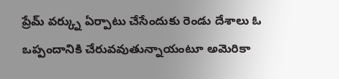ప్రేమ్ వర్క్ను ఏర్పాటు చేసేందుకు రెండు దేశాలు ఓ ఒప్పందానికి చేరువవుతున్నాయంటూ అమెరికా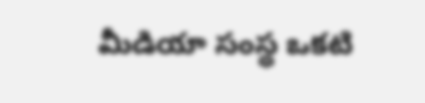మీడియా సంస్థ ఒకటి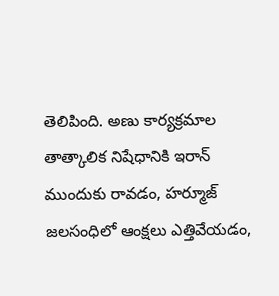తెలిపింది. అణు కార్యక్రమాల తాత్కాలిక నిషేధానికి ఇరాన్ ముందుకు రావడం, హర్మూజ్ జలసంధిలో ఆంక్షలు ఎత్తివేయడం,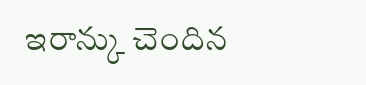ఇరాన్కు చెందిన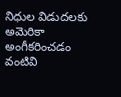నిధుల విడుదలకు అమెరికా అంగీకరించడం వంటివి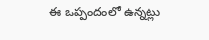ఈ ఒప్పందంలో ఉన్నట్లు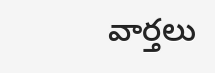వార్తలు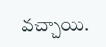వచ్చాయి.